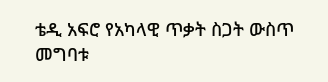ቴዲ አፍሮ የአካላዊ ጥቃት ስጋት ውስጥ መግባቱ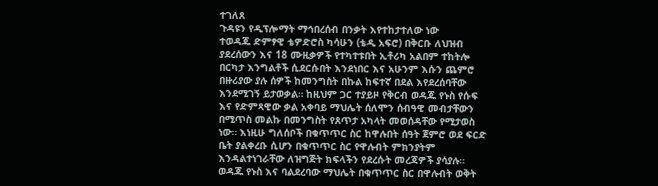ተገለጸ
ጉዳዩን የዲፕሎማት ማኅበረሰብ በንቃት እየተከታተለው ነው
ተወዳጁ ድምፃዊ ቴዎድሮስ ካሳሁን (ቴዲ አፍሮ) በቅርቡ ለህዝብ ያደረሰውን እና 18 ሙዚቃዎች የተካተቱበት ኢቶሪካ አልበም ተከትሎ በርካታ እንግልቶች ሲደርሱበት እንደነበር እና አሁንም እሱን ጨምሮ በዙሪያው ያሉ ሰዎች ከመንግስት በኩል ከፍተኛ በደል እየደረሰባቸው እንደሚገኝ ይታወቃል። ከዚህም ጋር ተያይዞ የቅርብ ወዳጁ የኑስ የሱፍ እና የድምጻዊው ቃል አቀባይ ማህሌት ሰለሞን ሰብዓዊ መብታቸውን በሚጥስ መልኩ በመንግስት የጸጥታ አካላት መወሰዳቸው የሚታወስ ነው። እነዚሁ ግለሰቦች በቁጥጥር ስር ከዋሉበት ሰዓት ጀምሮ ወደ ፍርድ ቤት ያልቀረቡ ሲሆን በቁጥጥር ስር የዋሉብት ምክንያትም እንዳልተነገራቸው ለዝግጅት ክፍላችን የደረሱት መረጃዎች ያሳያሉ።
ወዳጁ የኑስ እና ባልደረባው ማህሌት በቁጥጥር ስር በዋሉብት ወቅት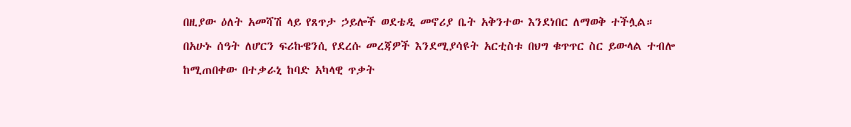በዚያው ዕለት አመሻሽ ላይ የጸጥታ ኃይሎች ወደቴዲ መኖሪያ ቤት አቅንተው እንደነበር ለማወቅ ተችሏል።
በአሁኑ ሰዓት ለሆርን ፍሪኩዌንሲ የደረሱ መረጃዎች እንደሚያሳዩት አርቲስቱ በህግ ቁጥጥር ስር ይውላል ተብሎ ከሚጠበቀው በተቃራኒ ከባድ አካላዊ ጥቃት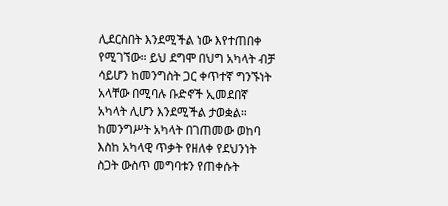ሊደርስበት እንደሚችል ነው እየተጠበቀ የሚገኘው። ይህ ደግሞ በህግ አካላት ብቻ ሳይሆን ከመንግስት ጋር ቀጥተኛ ግንኙነት አላቸው በሚባሉ ቡድኖች ኢመደበኛ አካላት ሊሆን እንደሚችል ታወቋል።
ከመንግሥት አካላት በገጠመው ወከባ እስከ አካላዊ ጥቃት የዘለቀ የደህንነት ስጋት ውስጥ መግባቱን የጠቀሱት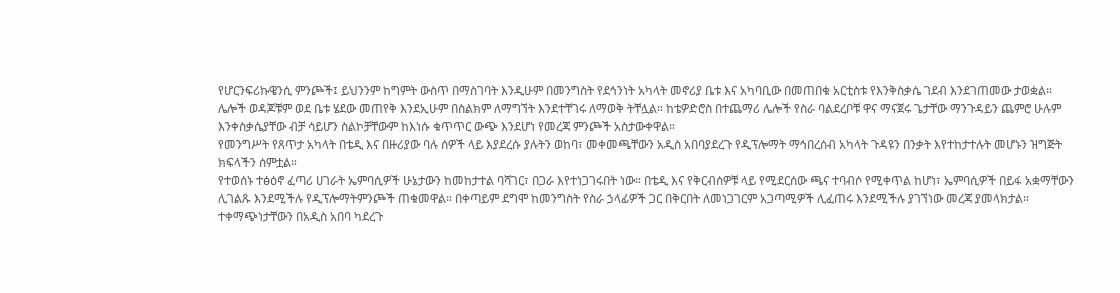የሆርንፍሪኩዌንሲ ምንጮች፤ ይህንንም ከግምት ውስጥ በማስገባት እንዲሁም በመንግስት የደኅንነት አካላት መኖሪያ ቤቱ እና አካባቢው በመጠበቁ አርቲስቱ የእንቅስቃሴ ገደብ እንደገጠመው ታወቋል። ሌሎች ወዳጆቹም ወደ ቤቱ ሄደው መጠየቅ እንደኢሁም በስልክም ለማግኘት እንደተቸገሩ ለማወቅ ትቸሏል። ከቴዎድሮስ በተጨማሪ ሌሎች የስራ ባልደረቦቹ ዋና ማናጀሩ ጌታቸው ማንጉዳይን ጨምሮ ሁሉም እንቀስቃሴያቸው ብቻ ሳይሆን ስልኮቻቸውም ከእነሱ ቁጥጥር ውጭ እንደሆነ የመረጃ ምንጮች አስታውቀዋል።
የመንግሥት የጸጥታ አካላት በቴዲ እና በዙሪያው ባሉ ሰዎች ላይ እያደረሱ ያሉትን ወከባ፣ መቀመጫቸውን አዲስ አበባያደረጉ የዲፕሎማት ማኅበረሰብ አካላት ጉዳዩን በንቃት እየተከታተሉት መሆኑን ዝግጅት ክፍላችን ሰምቷል።
የተወሰኑ ተፅዕኖ ፈጣሪ ሀገራት ኤምባሲዎች ሁኔታውን ከመከታተል ባሻገር፣ በጋራ እየተነጋገሩበት ነው። በቴዲ እና የቅርብሰዎቹ ላይ የሚደርሰው ጫና ተባብሶ የሚቀጥል ከሆነ፣ ኤምባሲዎች በይፋ አቋማቸውን ሊገልጹ እንደሚችሉ የዲፕሎማትምንጮች ጠቁመዋል። በቀጣይም ደግሞ ከመንግስት የስራ ኃላፊዎች ጋር በቅርበት ለመነጋገርም አጋጣሚዎች ሊፈጠሩ እንደሚችሉ ያገኘነው መረጃ ያመላክታል።
ተቀማጭነታቸውን በአዲስ አበባ ካደረጉ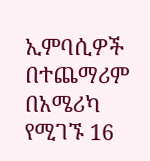ኢምባሲዎች በተጨማሪም በአሜሪካ የሚገኙ 16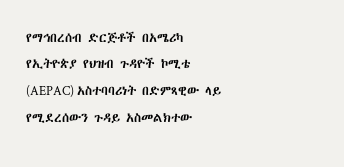የማኅበረሰብ ድርጅቶች በአሜሪካ የኢትዮጵያ የህዝብ ጉዳዮች ኮሚቴ (AEPAC) አስተባባሪነት በድምጻዊው ላይ የሚደረሰውን ጉዳይ አስመልክተው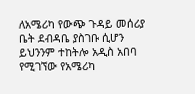ለአሜሪካ የውጭ ጉዳይ መሰሪያ ቤት ደብዳቤ ያስገቡ ሲሆን ይህንንም ተከትሎ አዲስ አበባ የሚገኘው የአሜሪካ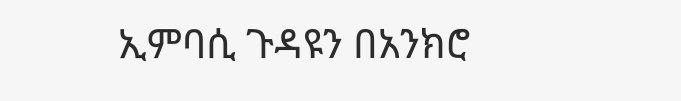ኢምባሲ ጉዳዩን በአንክሮ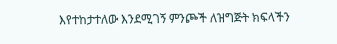እየተከታተለው እንደሚገኝ ምንጮች ለዝግጅት ክፍላችን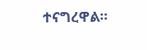ተናግረዋል።